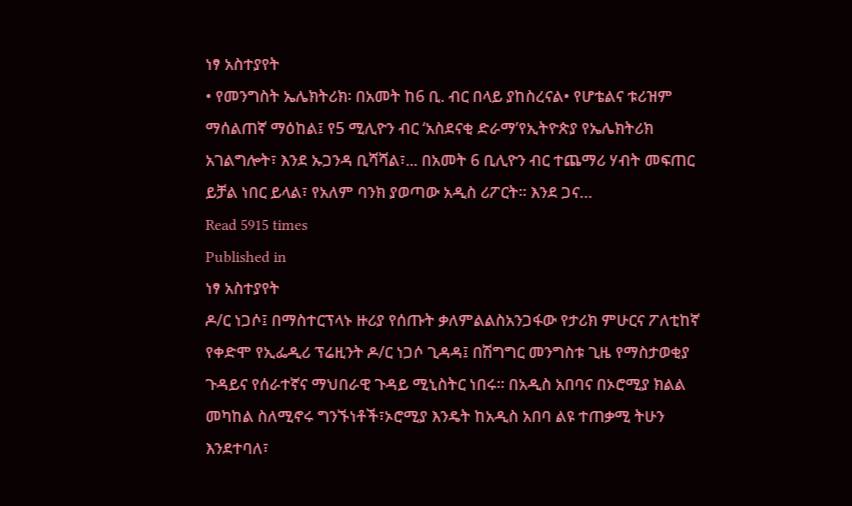ነፃ አስተያየት
• የመንግስት ኤሌክትሪክ፡ በአመት ከ6 ቢ. ብር በላይ ያከስረናል• የሆቴልና ቱሪዝም ማሰልጠኛ ማዕከል፤ የ5 ሚሊዮን ብር ‘አስደናቂ ድራማ’የኢትዮጵያ የኤሌክትሪክ አገልግሎት፣ እንደ ኡጋንዳ ቢሻሻል፣... በአመት 6 ቢሊዮን ብር ተጨማሪ ሃብት መፍጠር ይቻል ነበር ይላል፣ የአለም ባንክ ያወጣው አዲስ ሪፖርት። እንደ ጋና…
Read 5915 times
Published in
ነፃ አስተያየት
ዶ/ር ነጋሶ፤ በማስተርፕላኑ ዙሪያ የሰጡት ቃለምልልስአንጋፋው የታሪክ ምሁርና ፖለቲከኛ የቀድሞ የኢፌዲሪ ፕሬዚንት ዶ/ር ነጋሶ ጊዳዳ፤ በሽግግር መንግስቱ ጊዜ የማስታወቂያ ጉዳይና የሰራተኛና ማህበራዊ ጉዳይ ሚኒስትር ነበሩ፡፡ በአዲስ አበባና በኦሮሚያ ክልል መካከል ስለሚኖሩ ግንኙነቶች፣ኦሮሚያ እንዴት ከአዲስ አበባ ልዩ ተጠቃሚ ትሁን እንደተባለ፣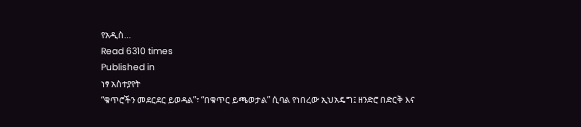የአዲስ…
Read 6310 times
Published in
ነፃ አስተያየት
“ቁጥሮችን መደርደር ይወዳል”፣ “በቁጥር ይጫወታል” ሲባል የነበረው ኢህአዴግ፤ ዘንድሮ በድርቅ እና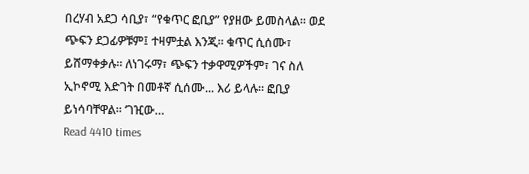በረሃብ አደጋ ሳቢያ፣ “የቁጥር ፎቢያ” የያዘው ይመስላል። ወደ ጭፍን ደጋፊዎቹም፤ ተዛምቷል እንጂ። ቁጥር ሲሰሙ፣ ይሸማቀቃሉ። ለነገሩማ፣ ጭፍን ተቃዋሚዎችም፣ ገና ስለ ኢኮኖሚ እድገት በመቶኛ ሲሰሙ... እሪ ይላሉ። ፎቢያ ይነሳባቸዋል። ‘ገዢው…
Read 4410 times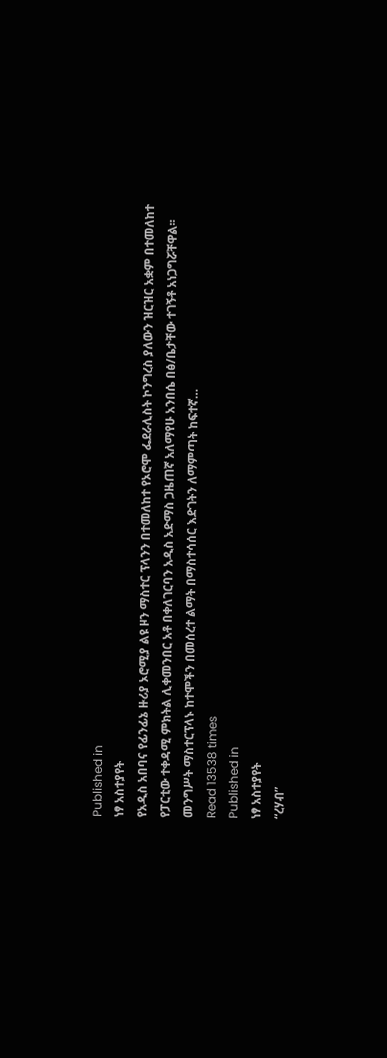Published in
ነፃ አስተያየት
የአዲስ አበባና የፊንፊኔ ዙሪያ ኦሮሚያ ልዩ ዞን ማስተር ፕላንን በተመለከተ የኦሮሞ ፌደራሊስት ኮንግረስ ያለውን ዝርዝር አቋም በተመለከተ የፓርቲው ተቀዳሚ ምክትል ሊቀመንበር አቶ በቀለገርባን አዲስ አድማስ ጋዜጠኛ አለማየሁ አንበሴ በፅ/ቤታቸው ተገኝቶ አነጋግሯቸዋል፡፡ መንግሥት ማስተርፕላኑ ከተሞችን በመሰረተ ልማት በማስተሳሰር እድገትን ለማምጣት ከፍተኛ…
Read 13538 times
Published in
ነፃ አስተያየት
“ረሃብ”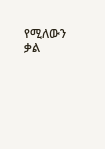የሚለውን ቃል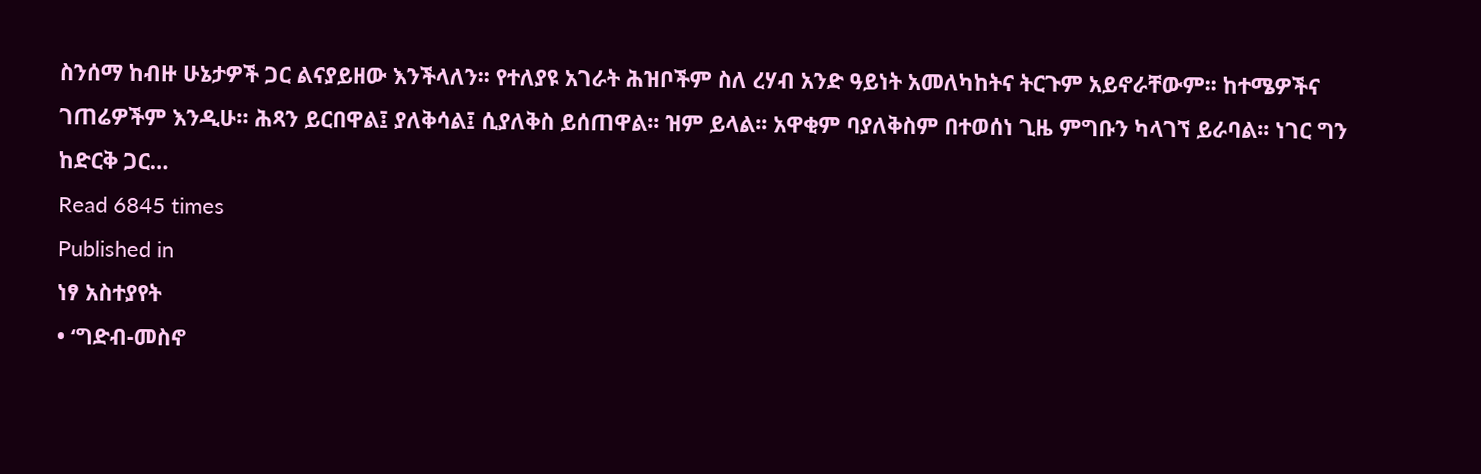ስንሰማ ከብዙ ሁኔታዎች ጋር ልናያይዘው እንችላለን፡፡ የተለያዩ አገራት ሕዝቦችም ስለ ረሃብ አንድ ዓይነት አመለካከትና ትርጉም አይኖራቸውም፡፡ ከተሜዎችና ገጠሬዎችም እንዲሁ። ሕጻን ይርበዋል፤ ያለቅሳል፤ ሲያለቅስ ይሰጠዋል፡፡ ዝም ይላል፡፡ አዋቂም ባያለቅስም በተወሰነ ጊዜ ምግቡን ካላገኘ ይራባል፡፡ ነገር ግን ከድርቅ ጋር…
Read 6845 times
Published in
ነፃ አስተያየት
• ‘ግድብ-መስኖ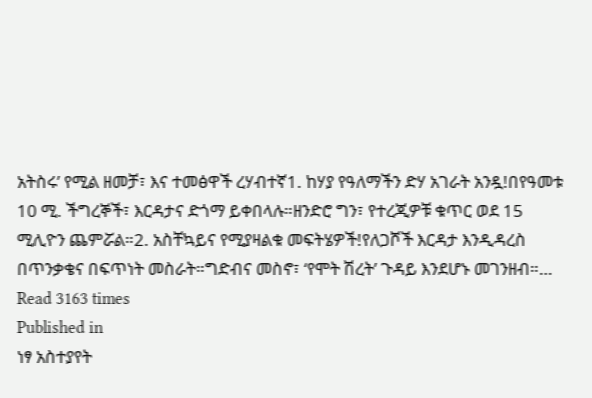አትስሩ’ የሚል ዘመቻ፣ እና ተመፅዋች ረሃብተኛ1. ከሃያ የዓለማችን ድሃ አገራት አንዷ!በየዓመቱ 10 ሚ. ችግረኞች፣ እርዳታና ድጎማ ይቀበላሉ።ዘንድሮ ግን፣ የተረጂዎቹ ቁጥር ወደ 15 ሚሊዮን ጨምሯል።2. አስቸኳይና የሚያዛልቁ መፍትሄዎች!የለጋሾች እርዳታ እንዲዳረስ በጥንቃቄና በፍጥነት መስራት።ግድብና መስኖ፣ ‘የሞት ሽረት’ ጉዳይ እንደሆኑ መገንዘብ።…
Read 3163 times
Published in
ነፃ አስተያየት